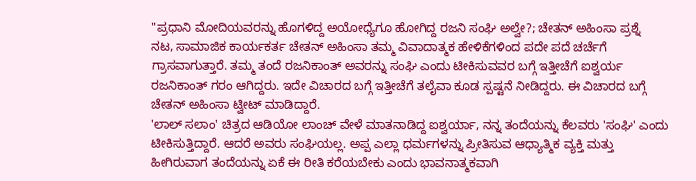"ಪ್ರಧಾನಿ ಮೋದಿಯವರನ್ನು ಹೊಗಳಿದ್ದ ಅಯೋಧ್ಯೆಗೂ ಹೋಗಿದ್ದ ರಜನಿ ಸಂಘಿ ಅಲ್ವೇ?; ಚೇತನ್ ಅಹಿಂಸಾ ಪ್ರಶ್ನೆ
ನಟ, ಸಾಮಾಜಿಕ ಕಾರ್ಯಕರ್ತ ಚೇತನ್ ಅಹಿಂಸಾ ತಮ್ಮ ವಿವಾದಾತ್ಮಕ ಹೇಳಿಕೆಗಳಿಂದ ಪದೇ ಪದೆ ಚರ್ಚೆಗೆ ಗ್ರಾಸವಾಗುತ್ತಾರೆ. ತಮ್ಮ ತಂದೆ ರಜನಿಕಾಂತ್ ಅವರನ್ನು ಸಂಘಿ ಎಂದು ಟೀಕಿಸುವವರ ಬಗ್ಗೆ ಇತ್ತೀಚೆಗೆ ಐಶ್ವರ್ಯ ರಜನಿಕಾಂತ್ ಗರಂ ಆಗಿದ್ದರು. ಇದೇ ವಿಚಾರದ ಬಗ್ಗೆ ಇತ್ತೀಚೆಗೆ ತಲೈವಾ ಕೂಡ ಸ್ಪಷ್ಟನೆ ನೀಡಿದ್ದರು. ಈ ವಿಚಾರದ ಬಗ್ಗೆ ಚೇತನ್ ಅಹಿಂಸಾ ಟ್ವೀಟ್ ಮಾಡಿದ್ದಾರೆ.
'ಲಾಲ್ ಸಲಾಂ' ಚಿತ್ರದ ಆಡಿಯೋ ಲಾಂಚ್ ವೇಳೆ ಮಾತನಾಡಿದ್ದ ಐಶ್ವರ್ಯಾ, ನನ್ನ ತಂದೆಯನ್ನು ಕೆಲವರು 'ಸಂಘಿ' ಎಂದು ಟೀಕಿಸುತ್ತಿದ್ದಾರೆ. ಆದರೆ ಅವರು ಸಂಘಿಯಲ್ಲ. ಅಪ್ಪ ಎಲ್ಲಾ ಧರ್ಮಗಳನ್ನು ಪ್ರೀತಿಸುವ ಆಧ್ಯಾತ್ಮಿಕ ವ್ಯಕ್ತಿ ಮತ್ತು ಹೀಗಿರುವಾಗ ತಂದೆಯನ್ನು ಏಕೆ ಈ ರೀತಿ ಕರೆಯಬೇಕು ಎಂದು ಭಾವನಾತ್ಮಕವಾಗಿ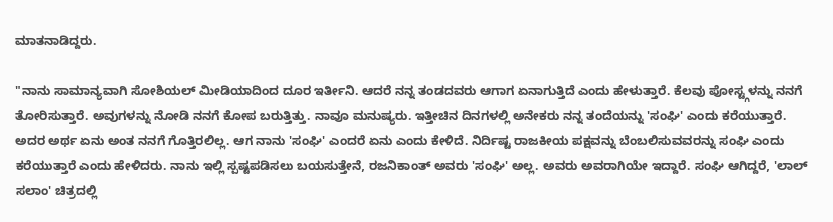ಮಾತನಾಡಿದ್ದರು.

"ನಾನು ಸಾಮಾನ್ಯವಾಗಿ ಸೋಶಿಯಲ್ ಮೀಡಿಯಾದಿಂದ ದೂರ ಇರ್ತೀನಿ. ಆದರೆ ನನ್ನ ತಂಡದವರು ಆಗಾಗ ಏನಾಗುತ್ತಿದೆ ಎಂದು ಹೇಳುತ್ತಾರೆ. ಕೆಲವು ಪೋಸ್ಟ್ಗಳನ್ನು ನನಗೆ ತೋರಿಸುತ್ತಾರೆ. ಅವುಗಳನ್ನು ನೋಡಿ ನನಗೆ ಕೋಪ ಬರುತ್ತಿತ್ತು. ನಾವೂ ಮನುಷ್ಯರು. ಇತ್ತೀಚಿನ ದಿನಗಳಲ್ಲಿ ಅನೇಕರು ನನ್ನ ತಂದೆಯನ್ನು 'ಸಂಘಿ' ಎಂದು ಕರೆಯುತ್ತಾರೆ. ಅದರ ಅರ್ಥ ಏನು ಅಂತ ನನಗೆ ಗೊತ್ತಿರಲಿಲ್ಲ. ಆಗ ನಾನು 'ಸಂಘಿ' ಎಂದರೆ ಏನು ಎಂದು ಕೇಳಿದೆ. ನಿರ್ದಿಷ್ಟ ರಾಜಕೀಯ ಪಕ್ಷವನ್ನು ಬೆಂಬಲಿಸುವವರನ್ನು ಸಂಘಿ ಎಂದು ಕರೆಯುತ್ತಾರೆ ಎಂದು ಹೇಳಿದರು. ನಾನು ಇಲ್ಲಿ ಸ್ಪಷ್ಟಪಡಿಸಲು ಬಯಸುತ್ತೇನೆ, ರಜನಿಕಾಂತ್ ಅವರು 'ಸಂಘಿ' ಅಲ್ಲ. ಅವರು ಅವರಾಗಿಯೇ ಇದ್ದಾರೆ. ಸಂಘಿ ಆಗಿದ್ದರೆ, 'ಲಾಲ್ ಸಲಾಂ' ಚಿತ್ರದಲ್ಲಿ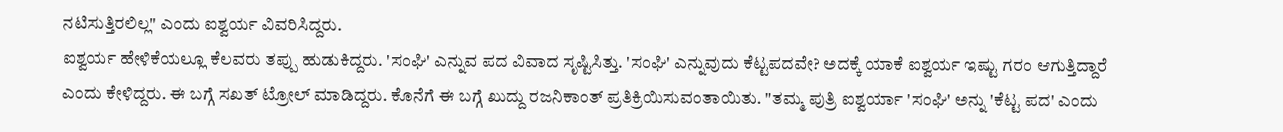ನಟಿಸುತ್ತಿರಲಿಲ್ಲ" ಎಂದು ಐಶ್ವರ್ಯ ವಿವರಿಸಿದ್ದರು.
ಐಶ್ವರ್ಯ ಹೇಳಿಕೆಯಲ್ಲೂ ಕೆಲವರು ತಪ್ಪು ಹುಡುಕಿದ್ದರು. 'ಸಂಘಿ' ಎನ್ನುವ ಪದ ವಿವಾದ ಸೃಷ್ಟಿಸಿತ್ತು. 'ಸಂಘಿ' ಎನ್ನುವುದು ಕೆಟ್ಟಪದವೇ? ಅದಕ್ಕೆ ಯಾಕೆ ಐಶ್ವರ್ಯ ಇಷ್ಟು ಗರಂ ಆಗುತ್ತಿದ್ದಾರೆ ಎಂದು ಕೇಳಿದ್ದರು. ಈ ಬಗ್ಗೆ ಸಖತ್ ಟ್ರೋಲ್ ಮಾಡಿದ್ದರು. ಕೊನೆಗೆ ಈ ಬಗ್ಗೆ ಖುದ್ದು ರಜನಿಕಾಂತ್ ಪ್ರತಿಕ್ರಿಯಿಸುವಂತಾಯಿತು. "ತಮ್ಮ ಪುತ್ರಿ ಐಶ್ವರ್ಯಾ 'ಸಂಘಿ' ಅನ್ನು 'ಕೆಟ್ಟ ಪದ' ಎಂದು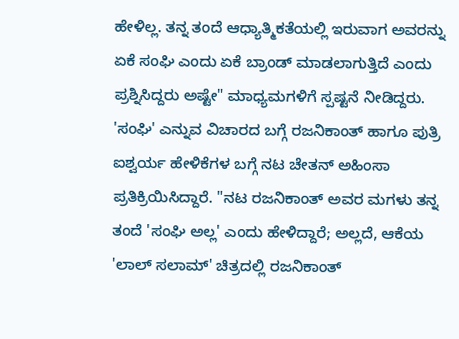ಹೇಳಿಲ್ಲ. ತನ್ನ ತಂದೆ ಆಧ್ಯಾತ್ಮಿಕತೆಯಲ್ಲಿ ಇರುವಾಗ ಅವರನ್ನು ಏಕೆ ಸಂಘಿ ಎಂದು ಏಕೆ ಬ್ರಾಂಡ್ ಮಾಡಲಾಗುತ್ತಿದೆ ಎಂದು ಪ್ರಶ್ನಿಸಿದ್ದರು ಅಷ್ಟೇ" ಮಾಧ್ಯಮಗಳಿಗೆ ಸ್ಪಷ್ಟನೆ ನೀಡಿದ್ದರು.
'ಸಂಘಿ' ಎನ್ನುವ ವಿಚಾರದ ಬಗ್ಗೆ ರಜನಿಕಾಂತ್ ಹಾಗೂ ಪುತ್ರಿ ಐಶ್ವರ್ಯ ಹೇಳಿಕೆಗಳ ಬಗ್ಗೆ ನಟ ಚೇತನ್ ಅಹಿಂಸಾ ಪ್ರತಿಕ್ರಿಯಿಸಿದ್ದಾರೆ. "ನಟ ರಜನಿಕಾಂತ್ ಅವರ ಮಗಳು ತನ್ನ ತಂದೆ 'ಸಂಘಿ ಅಲ್ಲ' ಎಂದು ಹೇಳಿದ್ದಾರೆ; ಅಲ್ಲದೆ, ಆಕೆಯ 'ಲಾಲ್ ಸಲಾಮ್' ಚಿತ್ರದಲ್ಲಿ ರಜನಿಕಾಂತ್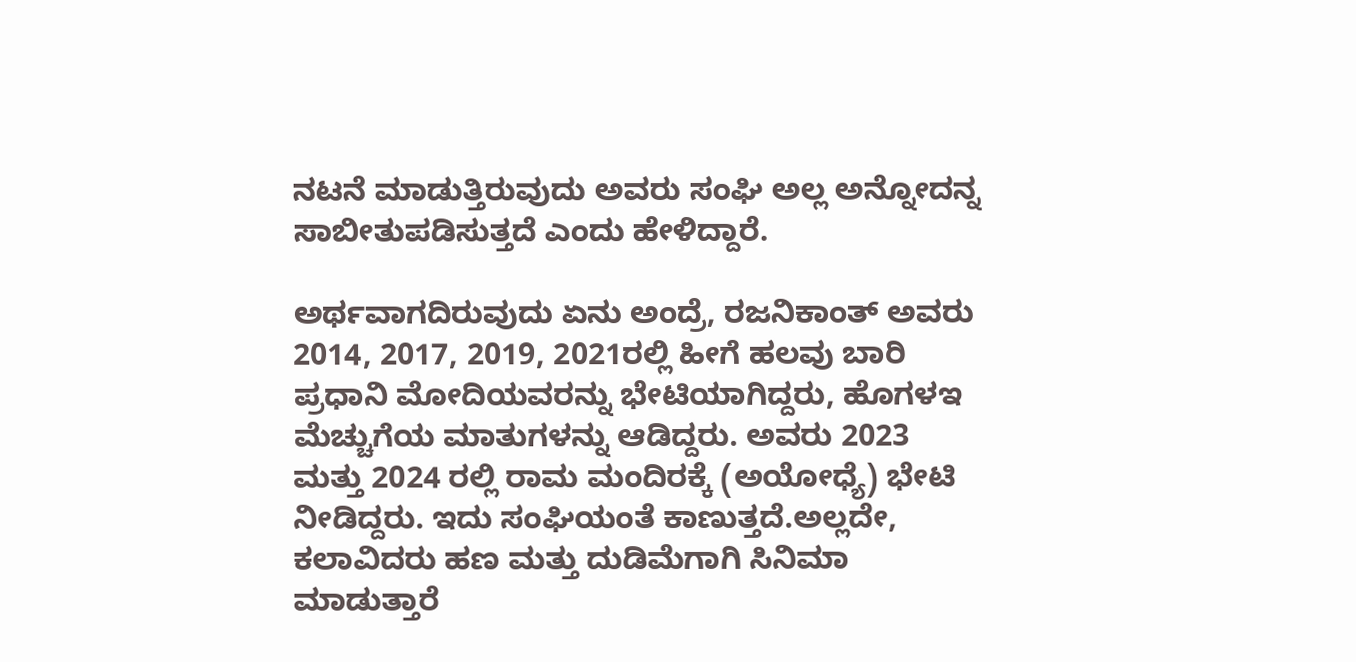ನಟನೆ ಮಾಡುತ್ತಿರುವುದು ಅವರು ಸಂಘಿ ಅಲ್ಲ ಅನ್ನೋದನ್ನ ಸಾಬೀತುಪಡಿಸುತ್ತದೆ ಎಂದು ಹೇಳಿದ್ದಾರೆ.

ಅರ್ಥವಾಗದಿರುವುದು ಏನು ಅಂದ್ರೆ, ರಜನಿಕಾಂತ್ ಅವರು 2014, 2017, 2019, 2021ರಲ್ಲಿ ಹೀಗೆ ಹಲವು ಬಾರಿ ಪ್ರಧಾನಿ ಮೋದಿಯವರನ್ನು ಭೇಟಿಯಾಗಿದ್ದರು, ಹೊಗಳಇ ಮೆಚ್ಚುಗೆಯ ಮಾತುಗಳನ್ನು ಆಡಿದ್ದರು. ಅವರು 2023 ಮತ್ತು 2024 ರಲ್ಲಿ ರಾಮ ಮಂದಿರಕ್ಕೆ (ಅಯೋಧ್ಯೆ) ಭೇಟಿ ನೀಡಿದ್ದರು. ಇದು ಸಂಘಿಯಂತೆ ಕಾಣುತ್ತದೆ.ಅಲ್ಲದೇ, ಕಲಾವಿದರು ಹಣ ಮತ್ತು ದುಡಿಮೆಗಾಗಿ ಸಿನಿಮಾ ಮಾಡುತ್ತಾರೆ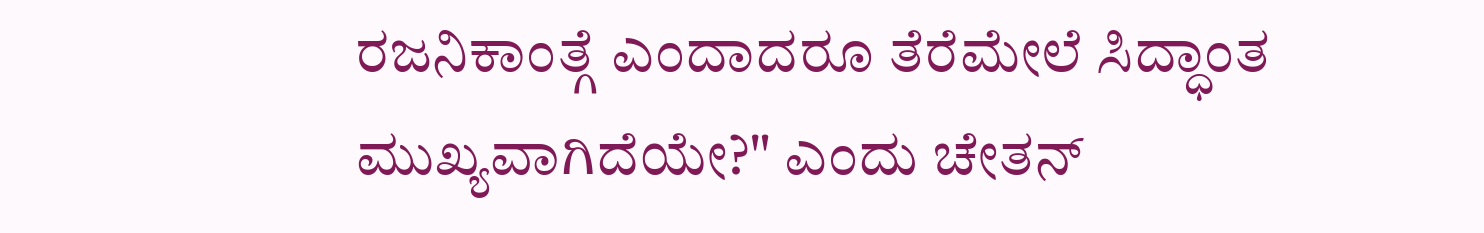ರಜನಿಕಾಂತ್ಗೆ ಎಂದಾದರೂ ತೆರೆಮೇಲೆ ಸಿದ್ಧಾಂತ ಮುಖ್ಯವಾಗಿದೆಯೇ?" ಎಂದು ಚೇತನ್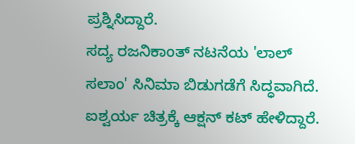ಪ್ರಶ್ನಿಸಿದ್ದಾರೆ.
ಸದ್ಯ ರಜನಿಕಾಂತ್ ನಟನೆಯ 'ಲಾಲ್ ಸಲಾಂ' ಸಿನಿಮಾ ಬಿಡುಗಡೆಗೆ ಸಿದ್ಧವಾಗಿದೆ. ಐಶ್ವರ್ಯ ಚಿತ್ರಕ್ಕೆ ಆಕ್ಷನ್ ಕಟ್ ಹೇಳಿದ್ದಾರೆ.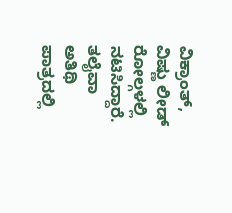ವಿಕ್ರಾಂತ್, ವಿಷ್ಣು ಲೀಡ್ ರೋಲ್ಗಳಲ್ಲಿ ನಟಿಸಿದ್ದಾರೆ. ತಲೈವಾ ಅತಿಥಿ ಪಾತ್ರದಲ್ಲಿ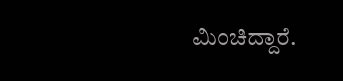ಮಿಂಚಿದ್ದಾರೆ.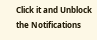Click it and Unblock the Notifications